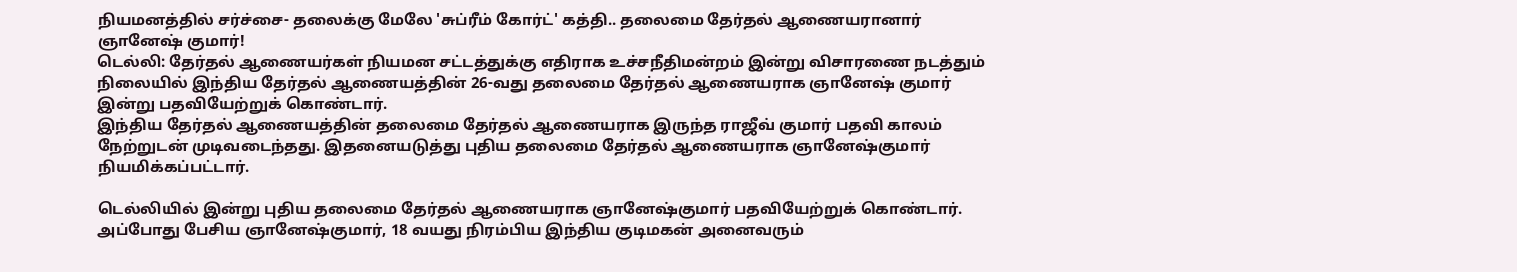நியமனத்தில் சர்ச்சை- தலைக்கு மேலே 'சுப்ரீம் கோர்ட்' கத்தி.. தலைமை தேர்தல் ஆணையரானார் ஞானேஷ் குமார்!
டெல்லி: தேர்தல் ஆணையர்கள் நியமன சட்டத்துக்கு எதிராக உச்சநீதிமன்றம் இன்று விசாரணை நடத்தும் நிலையில் இந்திய தேர்தல் ஆணையத்தின் 26-வது தலைமை தேர்தல் ஆணையராக ஞானேஷ் குமார் இன்று பதவியேற்றுக் கொண்டார்.
இந்திய தேர்தல் ஆணையத்தின் தலைமை தேர்தல் ஆணையராக இருந்த ராஜீவ் குமார் பதவி காலம் நேற்றுடன் முடிவடைந்தது. இதனையடுத்து புதிய தலைமை தேர்தல் ஆணையராக ஞானேஷ்குமார் நியமிக்கப்பட்டார்.

டெல்லியில் இன்று புதிய தலைமை தேர்தல் ஆணையராக ஞானேஷ்குமார் பதவியேற்றுக் கொண்டார். அப்போது பேசிய ஞானேஷ்குமார், 18 வயது நிரம்பிய இந்திய குடிமகன் அனைவரும்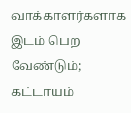வாக்காளர்களாக இடம் பெற வேண்டும்; கட்டாயம்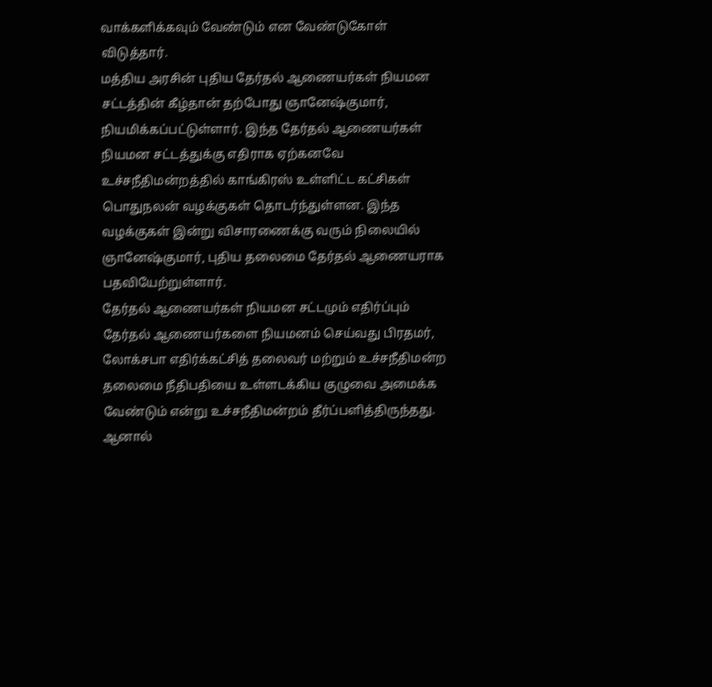வாக்களிக்கவும் வேண்டும் என வேண்டுகோள் விடுத்தார்.
மத்திய அரசின் புதிய தேர்தல் ஆணையர்கள் நியமன சட்டத்தின் கீழ்தான் தற்போது ஞானேஷ்குமார், நியமிக்கப்பட்டுள்ளார். இந்த தேர்தல் ஆணையர்கள் நியமன சட்டத்துக்கு எதிராக ஏற்கனவே உச்சநீதிமன்றத்தில் காங்கிரஸ் உள்ளிட்ட கட்சிகள் பொதுநலன் வழக்குகள் தொடர்ந்துள்ளன. இந்த வழக்குகள் இன்று விசாரணைக்கு வரும் நிலையில் ஞானேஷ்குமார், புதிய தலைமை தேர்தல் ஆணையராக பதவியேற்றுள்ளார்.
தேர்தல் ஆணையர்கள் நியமன சட்டமும் எதிர்ப்பும்
தேர்தல் ஆணையர்களை நியமனம் செய்வது பிரதமர், லோக்சபா எதிர்க்கட்சித் தலைவர் மற்றும் உச்சநீதிமன்ற தலைமை நீதிபதியை உள்ளடக்கிய குழுவை அமைக்க வேண்டும் என்று உச்சநீதிமன்றம் தீர்ப்பளித்திருந்தது.
ஆனால்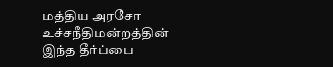மத்திய அரசோ உச்சநீதிமன்றத்தின் இந்த தீர்ப்பை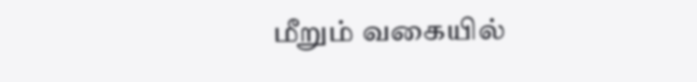மீறும் வகையில்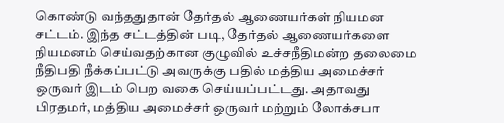கொண்டு வந்ததுதான் தேர்தல் ஆணையர்கள் நியமன சட்டம். இந்த சட்டத்தின் படி, தேர்தல் ஆணையர்களை நியமனம் செய்வதற்கான குழுவில் உச்சநீதிமன்ற தலைமை நீதிபதி நீக்கப்பட்டு அவருக்கு பதில் மத்திய அமைச்சர் ஒருவர் இடம் பெற வகை செய்யப்பட்டது. அதாவது பிரதமர், மத்திய அமைச்சர் ஒருவர் மற்றும் லோக்சபா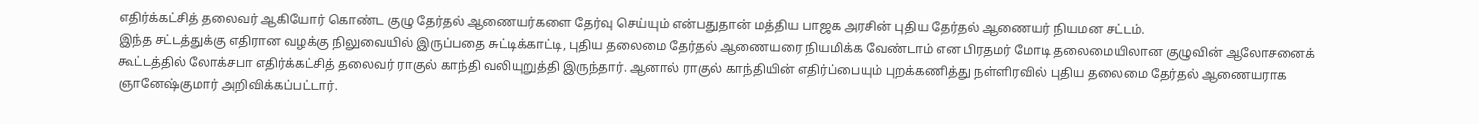எதிர்க்கட்சித் தலைவர் ஆகியோர் கொண்ட குழு தேர்தல் ஆணையர்களை தேர்வு செய்யும் என்பதுதான் மத்திய பாஜக அரசின் புதிய தேர்தல் ஆணையர் நியமன சட்டம்.
இந்த சட்டத்துக்கு எதிரான வழக்கு நிலுவையில் இருப்பதை சுட்டிக்காட்டி, புதிய தலைமை தேர்தல் ஆணையரை நியமிக்க வேண்டாம் என பிரதமர் மோடி தலைமையிலான குழுவின் ஆலோசனைக் கூட்டத்தில் லோக்சபா எதிர்க்கட்சித் தலைவர் ராகுல் காந்தி வலியுறுத்தி இருந்தார். ஆனால் ராகுல் காந்தியின் எதிர்ப்பையும் புறக்கணித்து நள்ளிரவில் புதிய தலைமை தேர்தல் ஆணையராக ஞானேஷ்குமார் அறிவிக்கப்பட்டார்.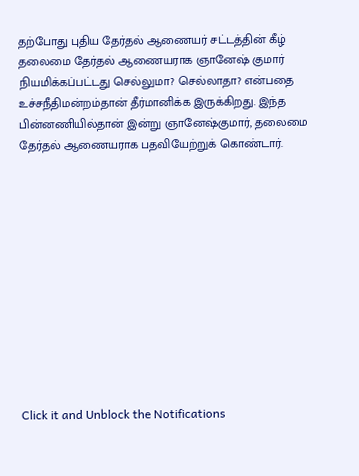தற்போது புதிய தேர்தல் ஆணையர் சட்டத்தின் கீழ் தலைமை தேர்தல் ஆணையராக ஞானேஷ் குமார் நியமிக்கப்பட்டது செல்லுமா? செல்லாதா? என்பதை உச்சநீதிமன்றம்தான் தீர்மானிக்க இருக்கிறது. இந்த பின்னணியில்தான் இன்று ஞானேஷ்குமார், தலைமை தேர்தல் ஆணையராக பதவியேற்றுக் கொண்டார்.












Click it and Unblock the Notifications